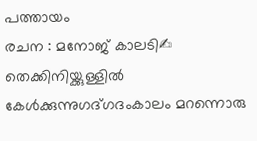പത്തായം
രചന : മനോജ് കാലടി✍ തെക്കിനിയ്ക്കുള്ളിൽ കേൾക്കുന്നുഗദ്ഗദംകാലം മറന്നൊരു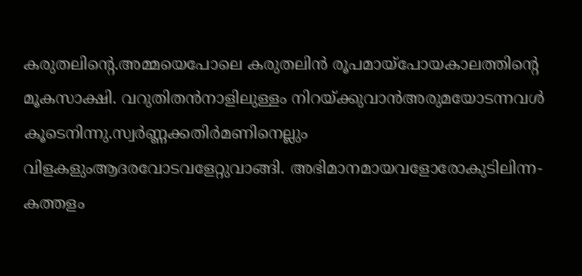കരുതലിന്റെ.അമ്മയെപോലെ കരുതലിൻ രൂപമായ്പോയകാലത്തിന്റെ മൂകസാക്ഷി. വറുതിതൻനാളിലുള്ളം നിറയ്ക്കുവാൻഅരുമയോടന്നവൾ കൂടെനിന്നു.സ്വർണ്ണക്കതിർമണിനെല്ലും വിളകളുംആദരവോടവളേറ്റുവാങ്ങി. അഭിമാനമായവളോരോകുടിലിന്ന-കത്തളം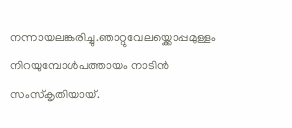നന്നായലങ്കരിച്ചു.ഞാറ്റുവേലയ്ക്കൊപ്പമുള്ളം നിറയുമ്പോൾപത്തായം നാടിൻ സംസ്കൃതിയായ്.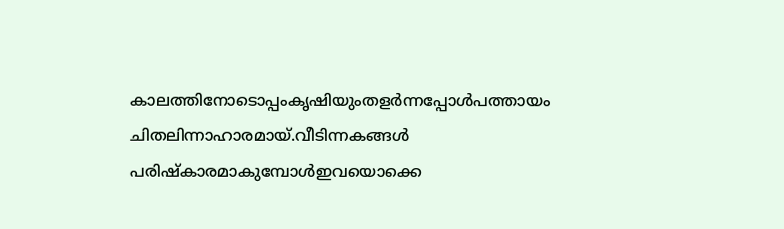കാലത്തിനോടൊപ്പംകൃഷിയുംതളർന്നപ്പോൾപത്തായം ചിതലിന്നാഹാരമായ്.വീടിന്നകങ്ങൾ പരിഷ്കാരമാകുമ്പോൾഇവയൊക്കെ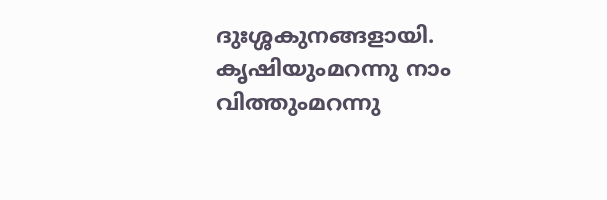ദുഃശ്ശകുനങ്ങളായി. കൃഷിയുംമറന്നു നാം വിത്തുംമറന്നു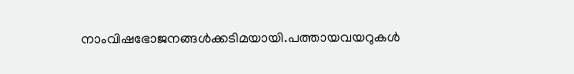നാംവിഷഭോജനങ്ങൾക്കടിമയായി.പത്തായവയറുകൾ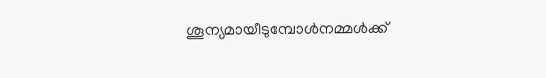ശൂന്യമായീടുമ്പോൾനമ്മൾക്ക്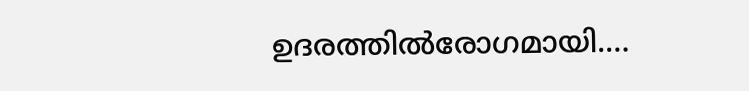ഉദരത്തിൽരോഗമായി.…